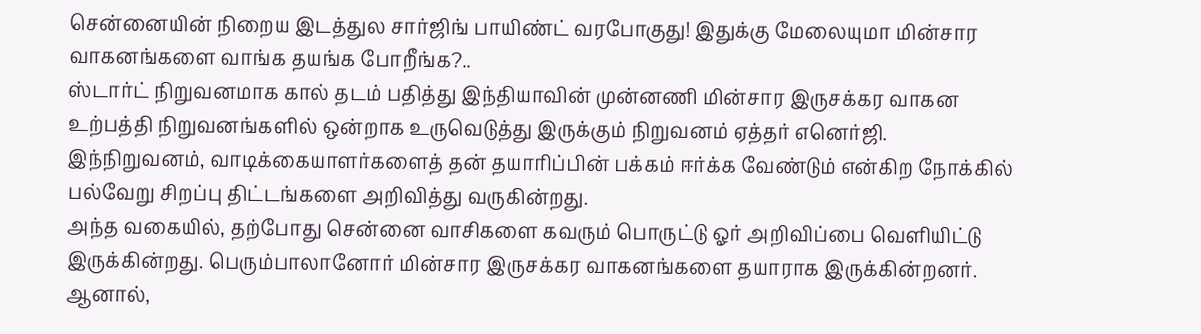சென்னையின் நிறைய இடத்துல சார்ஜிங் பாயிண்ட் வரபோகுது! இதுக்கு மேலையுமா மின்சார வாகனங்களை வாங்க தயங்க போறீங்க?..
ஸ்டார்ட் நிறுவனமாக கால் தடம் பதித்து இந்தியாவின் முன்னணி மின்சார இருசக்கர வாகன உற்பத்தி நிறுவனங்களில் ஒன்றாக உருவெடுத்து இருக்கும் நிறுவனம் ஏத்தர் எனெர்ஜி. இந்நிறுவனம், வாடிக்கையாளர்களைத் தன் தயாரிப்பின் பக்கம் ஈர்க்க வேண்டும் என்கிற நோக்கில் பல்வேறு சிறப்பு திட்டங்களை அறிவித்து வருகின்றது.
அந்த வகையில், தற்போது சென்னை வாசிகளை கவரும் பொருட்டு ஓர் அறிவிப்பை வெளியிட்டு இருக்கின்றது. பெரும்பாலானோர் மின்சார இருசக்கர வாகனங்களை தயாராக இருக்கின்றனர். ஆனால்,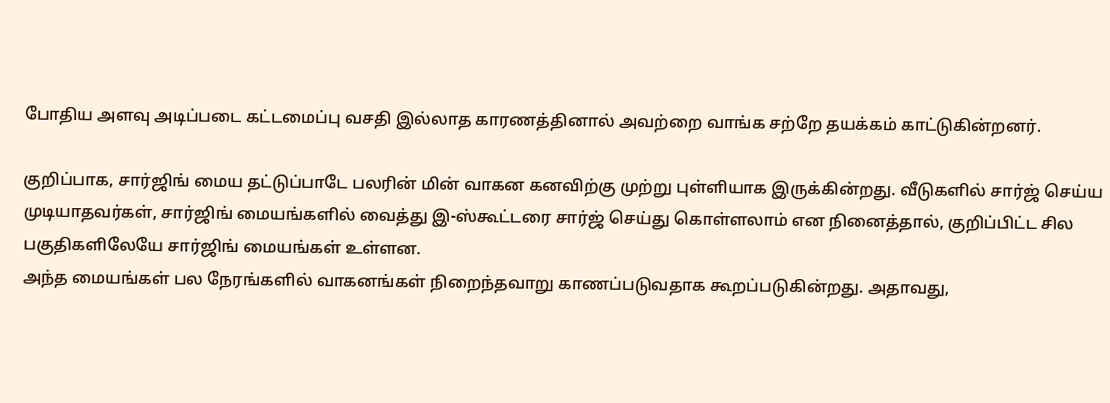போதிய அளவு அடிப்படை கட்டமைப்பு வசதி இல்லாத காரணத்தினால் அவற்றை வாங்க சற்றே தயக்கம் காட்டுகின்றனர்.

குறிப்பாக, சார்ஜிங் மைய தட்டுப்பாடே பலரின் மின் வாகன கனவிற்கு முற்று புள்ளியாக இருக்கின்றது. வீடுகளில் சார்ஜ் செய்ய முடியாதவர்கள், சார்ஜிங் மையங்களில் வைத்து இ-ஸ்கூட்டரை சார்ஜ் செய்து கொள்ளலாம் என நினைத்தால், குறிப்பிட்ட சில பகுதிகளிலேயே சார்ஜிங் மையங்கள் உள்ளன.
அந்த மையங்கள் பல நேரங்களில் வாகனங்கள் நிறைந்தவாறு காணப்படுவதாக கூறப்படுகின்றது. அதாவது,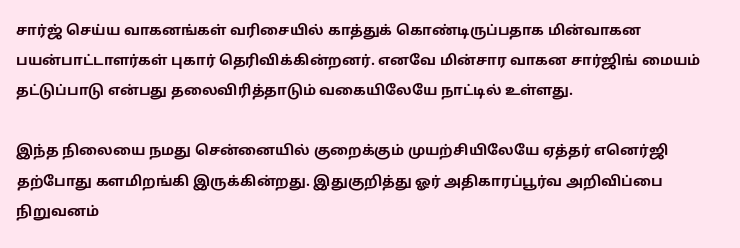சார்ஜ் செய்ய வாகனங்கள் வரிசையில் காத்துக் கொண்டிருப்பதாக மின்வாகன பயன்பாட்டாளர்கள் புகார் தெரிவிக்கின்றனர். எனவே மின்சார வாகன சார்ஜிங் மையம் தட்டுப்பாடு என்பது தலைவிரித்தாடும் வகையிலேயே நாட்டில் உள்ளது.

இந்த நிலையை நமது சென்னையில் குறைக்கும் முயற்சியிலேயே ஏத்தர் எனெர்ஜி தற்போது களமிறங்கி இருக்கின்றது. இதுகுறித்து ஓர் அதிகாரப்பூர்வ அறிவிப்பை நிறுவனம்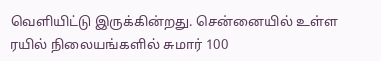வெளியிட்டு இருக்கின்றது. சென்னையில் உள்ள ரயில் நிலையங்களில் சுமார் 100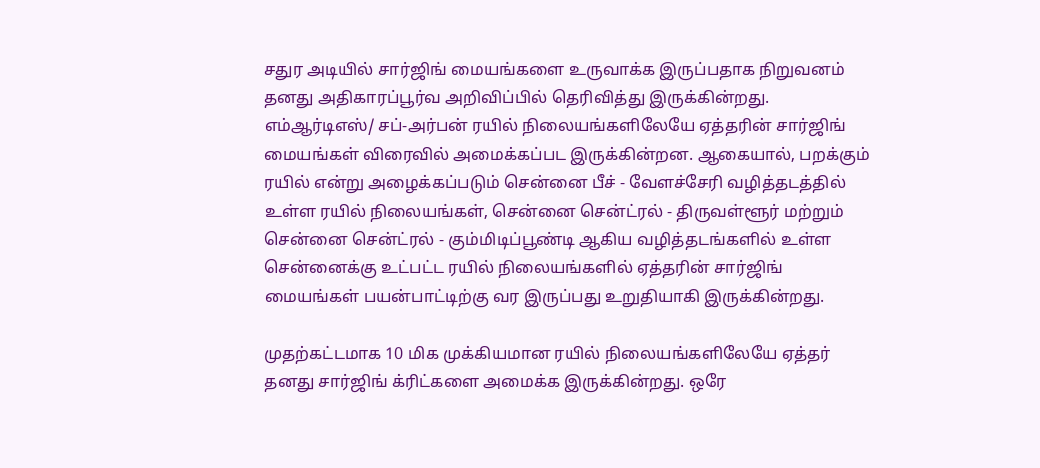சதுர அடியில் சார்ஜிங் மையங்களை உருவாக்க இருப்பதாக நிறுவனம் தனது அதிகாரப்பூர்வ அறிவிப்பில் தெரிவித்து இருக்கின்றது.
எம்ஆர்டிஎஸ்/ சப்-அர்பன் ரயில் நிலையங்களிலேயே ஏத்தரின் சார்ஜிங் மையங்கள் விரைவில் அமைக்கப்பட இருக்கின்றன. ஆகையால், பறக்கும் ரயில் என்று அழைக்கப்படும் சென்னை பீச் - வேளச்சேரி வழித்தடத்தில் உள்ள ரயில் நிலையங்கள், சென்னை சென்ட்ரல் - திருவள்ளூர் மற்றும் சென்னை சென்ட்ரல் - கும்மிடிப்பூண்டி ஆகிய வழித்தடங்களில் உள்ள சென்னைக்கு உட்பட்ட ரயில் நிலையங்களில் ஏத்தரின் சார்ஜிங் மையங்கள் பயன்பாட்டிற்கு வர இருப்பது உறுதியாகி இருக்கின்றது.

முதற்கட்டமாக 10 மிக முக்கியமான ரயில் நிலையங்களிலேயே ஏத்தர் தனது சார்ஜிங் க்ரிட்களை அமைக்க இருக்கின்றது. ஒரே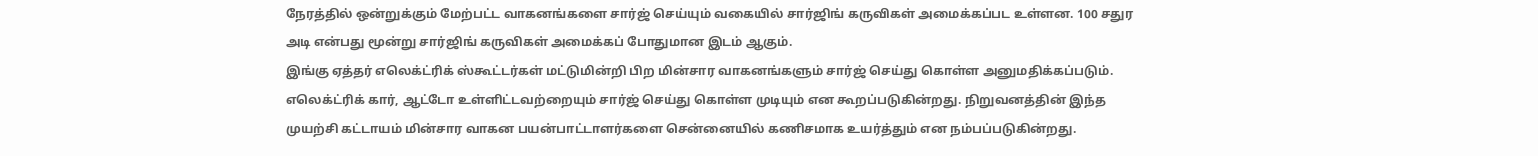நேரத்தில் ஒன்றுக்கும் மேற்பட்ட வாகனங்களை சார்ஜ் செய்யும் வகையில் சார்ஜிங் கருவிகள் அமைக்கப்பட உள்ளன. 100 சதுர அடி என்பது மூன்று சார்ஜிங் கருவிகள் அமைக்கப் போதுமான இடம் ஆகும்.
இங்கு ஏத்தர் எலெக்ட்ரிக் ஸ்கூட்டர்கள் மட்டுமின்றி பிற மின்சார வாகனங்களும் சார்ஜ் செய்து கொள்ள அனுமதிக்கப்படும். எலெக்ட்ரிக் கார், ஆட்டோ உள்ளிட்டவற்றையும் சார்ஜ் செய்து கொள்ள முடியும் என கூறப்படுகின்றது. நிறுவனத்தின் இந்த முயற்சி கட்டாயம் மின்சார வாகன பயன்பாட்டாளர்களை சென்னையில் கணிசமாக உயர்த்தும் என நம்பப்படுகின்றது.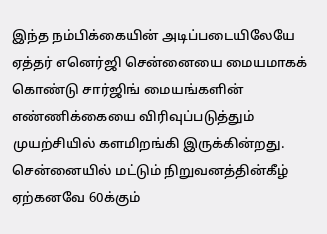இந்த நம்பிக்கையின் அடிப்படையிலேயே ஏத்தர் எனெர்ஜி சென்னையை மையமாகக் கொண்டு சார்ஜிங் மையங்களின் எண்ணிக்கையை விரிவுப்படுத்தும் முயற்சியில் களமிறங்கி இருக்கின்றது. சென்னையில் மட்டும் நிறுவனத்தின்கீழ் ஏற்கனவே 60க்கும்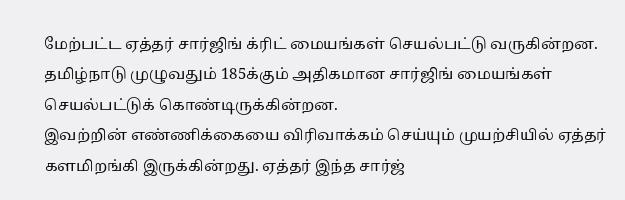மேற்பட்ட ஏத்தர் சார்ஜிங் க்ரிட் மையங்கள் செயல்பட்டு வருகின்றன. தமிழ்நாடு முழுவதும் 185க்கும் அதிகமான சார்ஜிங் மையங்கள் செயல்பட்டுக் கொண்டிருக்கின்றன.
இவற்றின் எண்ணிக்கையை விரிவாக்கம் செய்யும் முயற்சியில் ஏத்தர் களமிறங்கி இருக்கின்றது. ஏத்தர் இந்த சார்ஜ்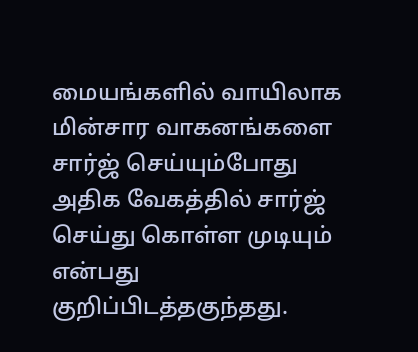மையங்களில் வாயிலாக மின்சார வாகனங்களை சார்ஜ் செய்யும்போது அதிக வேகத்தில் சார்ஜ் செய்து கொள்ள முடியும் என்பது குறிப்பிடத்தகுந்தது.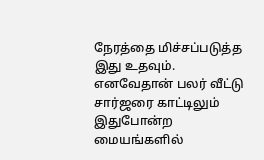நேரத்தை மிச்சப்படுத்த இது உதவும். எனவேதான் பலர் வீட்டு சார்ஜரை காட்டிலும் இதுபோன்ற மையங்களில்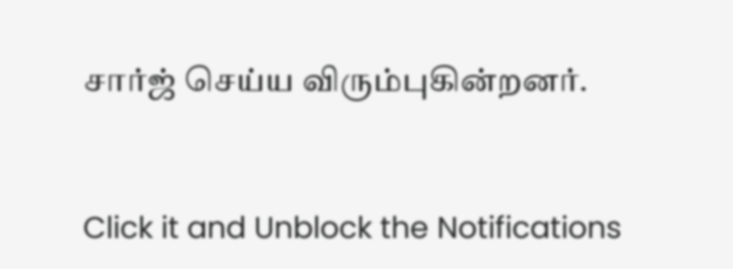சார்ஜ் செய்ய விரும்புகின்றனர்.


Click it and Unblock the Notifications